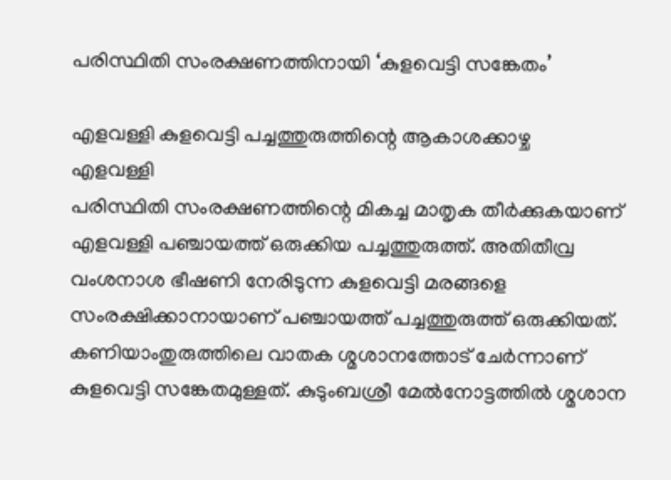പരിസ്ഥിതി സംരക്ഷണത്തിനായി ‘കുളവെട്ടി സങ്കേതം’

എളവള്ളി കുളവെട്ടി പച്ചത്തുരുത്തിന്റെ ആകാശക്കാഴ്ച
എളവള്ളി
പരിസ്ഥിതി സംരക്ഷണത്തിന്റെ മികച്ച മാതൃക തീർക്കുകയാണ് എളവള്ളി പഞ്ചായത്ത് ഒരുക്കിയ പച്ചത്തുരുത്ത്. അതിതീവ്ര വംശനാശ ഭീഷണി നേരിടുന്ന കുളവെട്ടി മരങ്ങളെ സംരക്ഷിക്കാനായാണ് പഞ്ചായത്ത് പച്ചത്തുരുത്ത് ഒരുക്കിയത്. കണിയാംതുരുത്തിലെ വാതക ശ്മശാനത്തോട് ചേർന്നാണ് കുളവെട്ടി സങ്കേതമുള്ളത്. കുടുംബശ്രീ മേൽനോട്ടത്തിൽ ശ്മശാന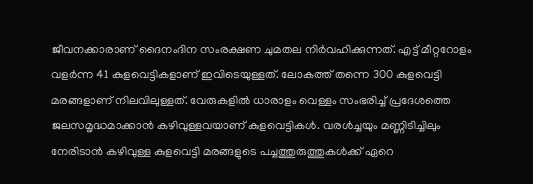ജീവനക്കാരാണ് ദൈനംദിന സംരക്ഷണ ചുമതല നിർവഹിക്കുന്നത്. എട്ട് മീറ്ററോളം വളർന്ന 41 കുളവെട്ടികളാണ് ഇവിടെയുള്ളത്. ലോകത്ത് തന്നെ 300 കുളവെട്ടി മരങ്ങളാണ് നിലവിലുള്ളത്. വേരുകളിൽ ധാരാളം വെള്ളം സംഭരിച്ച് പ്രദേശത്തെ ജലസമൃദ്ധമാക്കാൻ കഴിവുള്ളവയാണ് കുളവെട്ടികൾ. വരൾച്ചയും മണ്ണിടിച്ചിലും നേരിടാൻ കഴിവുള്ള കുളവെട്ടി മരങ്ങളുടെ പച്ചത്തുരുത്തുകൾക്ക് ഏറെ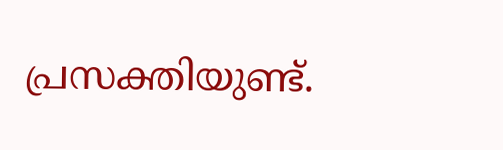പ്രസക്തിയുണ്ട്.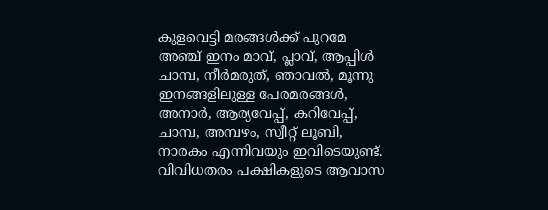കുളവെട്ടി മരങ്ങൾക്ക് പുറമേ അഞ്ച് ഇനം മാവ്, പ്ലാവ്, ആപ്പിൾ ചാമ്പ, നീർമരുത്, ഞാവൽ, മൂന്നു ഇനങ്ങളിലുള്ള പേരമരങ്ങൾ, അനാർ, ആര്യവേപ്പ്, കറിവേപ്പ്, ചാമ്പ, അമ്പഴം, സ്വീറ്റ് ലൂബി, നാരകം എന്നിവയും ഇവിടെയുണ്ട്. വിവിധതരം പക്ഷികളുടെ ആവാസ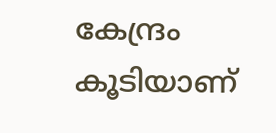കേന്ദ്രം കൂടിയാണ്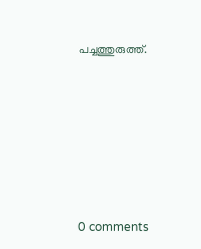പച്ചത്തുരുത്ത്.










0 comments